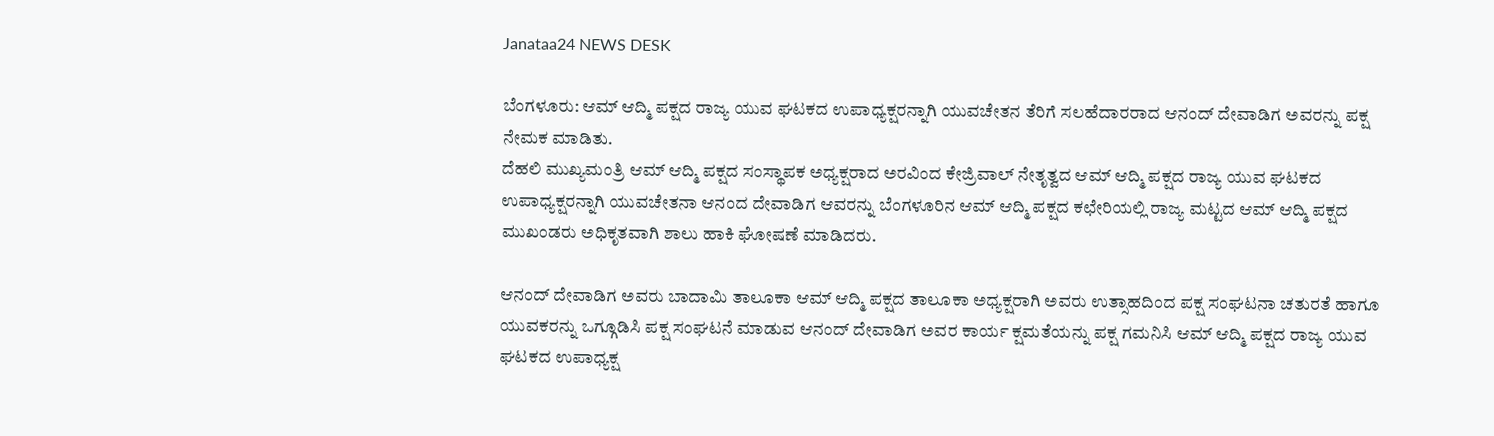Janataa24 NEWS DESK

ಬೆಂಗಳೂರು: ಆಮ್ ಆದ್ಮಿ ಪಕ್ಷದ ರಾಜ್ಯ ಯುವ ಘಟಕದ ಉಪಾಧ್ಯಕ್ಷರನ್ನಾಗಿ ಯುವಚೇತನ ತೆರಿಗೆ ಸಲಹೆದಾರರಾದ ಆನಂದ್ ದೇವಾಡಿಗ ಅವರನ್ನು ಪಕ್ಷ ನೇಮಕ ಮಾಡಿತು.
ದೆಹಲಿ ಮುಖ್ಯಮಂತ್ರಿ ಆಮ್ ಆದ್ಮಿ ಪಕ್ಷದ ಸಂಸ್ಥಾಪಕ ಅಧ್ಯಕ್ಷರಾದ ಅರವಿಂದ ಕೇಜ್ರಿವಾಲ್ ನೇತೃತ್ವದ ಆಮ್ ಆದ್ಮಿ ಪಕ್ಷದ ರಾಜ್ಯ ಯುವ ಘಟಕದ ಉಪಾಧ್ಯಕ್ಷರನ್ನಾಗಿ ಯುವಚೇತನಾ ಆನಂದ ದೇವಾಡಿಗ ಆವರನ್ನು ಬೆಂಗಳೂರಿನ ಆಮ್ ಆದ್ಮಿ ಪಕ್ಷದ ಕಛೇರಿಯಲ್ಲಿ ರಾಜ್ಯ ಮಟ್ಟದ ಆಮ್ ಆದ್ಮಿ ಪಕ್ಷದ ಮುಖಂಡರು ಅಧಿಕೃತವಾಗಿ ಶಾಲು ಹಾಕಿ ಘೋಷಣೆ ಮಾಡಿದರು.

ಆನಂದ್ ದೇವಾಡಿಗ ಅವರು ಬಾದಾಮಿ ತಾಲೂಕಾ ಆಮ್ ಆದ್ಮಿ ಪಕ್ಷದ ತಾಲೂಕಾ ಅಧ್ಯಕ್ಷರಾಗಿ ಅವರು ಉತ್ಸಾಹದಿಂದ ಪಕ್ಷ ಸಂಘಟನಾ ಚತುರತೆ ಹಾಗೂ ಯುವಕರನ್ನು ಒಗ್ಗೂಡಿಸಿ ಪಕ್ಷ ಸಂಘಟನೆ ಮಾಡುವ ಆನಂದ್ ದೇವಾಡಿಗ ಅವರ ಕಾರ್ಯ ಕ್ಷಮತೆಯನ್ನು ಪಕ್ಷ ಗಮನಿಸಿ ಆಮ್ ಆದ್ಮಿ ಪಕ್ಷದ ರಾಜ್ಯ ಯುವ ಘಟಕದ ಉಪಾಧ್ಯಕ್ಷ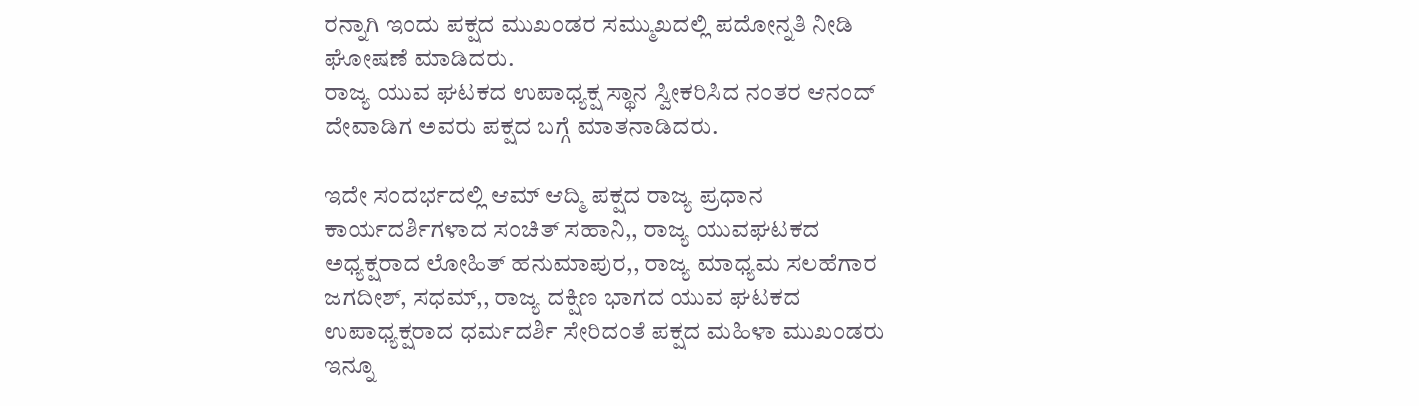ರನ್ನಾಗಿ ಇಂದು ಪಕ್ಷದ ಮುಖಂಡರ ಸಮ್ಮುಖದಲ್ಲಿ ಪದೋನ್ನತಿ ನೀಡಿ ಘೋಷಣೆ ಮಾಡಿದರು.
ರಾಜ್ಯ ಯುವ ಘಟಕದ ಉಪಾಧ್ಯಕ್ಷ ಸ್ಥಾನ ಸ್ವೀಕರಿಸಿದ ನಂತರ ಆನಂದ್ ದೇವಾಡಿಗ ಅವರು ಪಕ್ಷದ ಬಗ್ಗೆ ಮಾತನಾಡಿದರು.

ಇದೇ ಸಂದರ್ಭದಲ್ಲಿ ಆಮ್ ಆದ್ಮಿ ಪಕ್ಷದ ರಾಜ್ಯ ಪ್ರಧಾನ ಕಾರ್ಯದರ್ಶಿಗಳಾದ ಸಂಚಿತ್ ಸಹಾನಿ,, ರಾಜ್ಯ ಯುವಘಟಕದ ಅಧ್ಯಕ್ಷರಾದ ಲೋಹಿತ್ ಹನುಮಾಪುರ,, ರಾಜ್ಯ ಮಾಧ್ಯಮ ಸಲಹೆಗಾರ ಜಗದೀಶ್, ಸಧಮ್,, ರಾಜ್ಯ ದಕ್ಷಿಣ ಭಾಗದ ಯುವ ಘಟಕದ ಉಪಾಧ್ಯಕ್ಷರಾದ ಧರ್ಮದರ್ಶಿ ಸೇರಿದಂತೆ ಪಕ್ಷದ ಮಹಿಳಾ ಮುಖಂಡರು ಇನ್ನೂ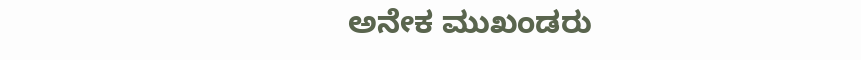ಅನೇಕ ಮುಖಂಡರು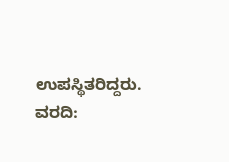ಉಪಸ್ಥಿತರಿದ್ದರು.
ವರದಿ: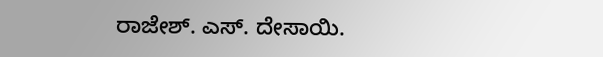ರಾಜೇಶ್. ಎಸ್. ದೇಸಾಯಿ.